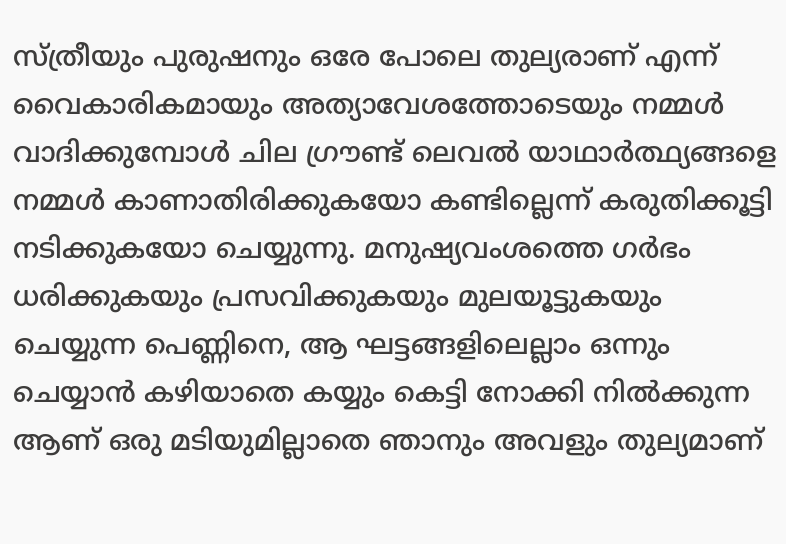സ്ത്രീയും പുരുഷനും ഒരേ പോലെ തുല്യരാണ് എന്ന് വൈകാരികമായും അത്യാവേശത്തോടെയും നമ്മൾ വാദിക്കുമ്പോൾ ചില ഗ്രൗണ്ട് ലെവൽ യാഥാർത്ഥ്യങ്ങളെ നമ്മൾ കാണാതിരിക്കുകയോ കണ്ടില്ലെന്ന് കരുതിക്കൂട്ടി നടിക്കുകയോ ചെയ്യുന്നു. മനുഷ്യവംശത്തെ ഗർഭം ധരിക്കുകയും പ്രസവിക്കുകയും മുലയൂട്ടുകയും ചെയ്യുന്ന പെണ്ണിനെ, ആ ഘട്ടങ്ങളിലെല്ലാം ഒന്നും ചെയ്യാൻ കഴിയാതെ കയ്യും കെട്ടി നോക്കി നിൽക്കുന്ന ആണ് ഒരു മടിയുമില്ലാതെ ഞാനും അവളും തുല്യമാണ്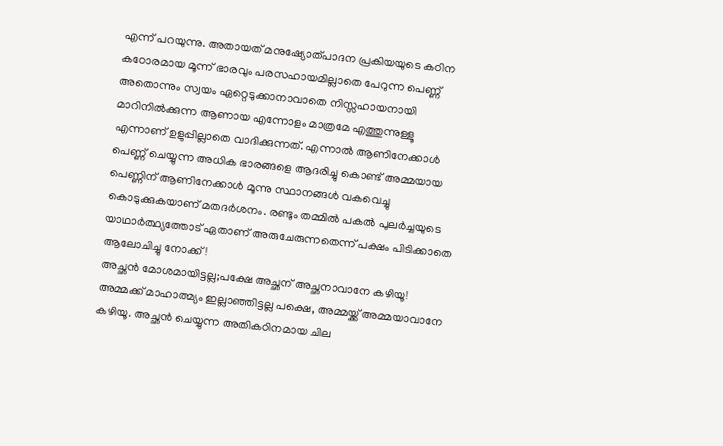എന്ന് പറയുന്നു. അതായത് മനുഷ്യോത്പാദന പ്രകിയയുടെ കഠിന കഠോരമായ മൂന്ന് ഭാരവും പരസഹായമില്ലാതെ പേറുന്ന പെണ്ണ് അതൊന്നും സ്വയം ഏറ്റെടുക്കാനാവാതെ നിസ്സഹായനായി മാറിനിൽക്കുന്ന ആണായ എന്നോളം മാത്രമേ എത്തുന്നുള്ളൂ എന്നാണ് ഉളുപ്പില്ലാതെ വാദിക്കുന്നത്. എന്നാൽ ആണിനേക്കാൾ പെണ്ണ് ചെയ്യുന്ന അധിക ഭാരങ്ങളെ ആദരിച്ചു കൊണ്ട് അമ്മയായ പെണ്ണിന് ആണിനേക്കാൾ മൂന്നു സ്ഥാനങ്ങൾ വകവെച്ചു കൊടുക്കുകയാണ് മതദർശനം. രണ്ടും തമ്മിൽ പകൽ പുലർച്ചയുടെ യാഥാർത്ഥ്യത്തോട് ഏതാണ് അരുചേരുന്നതെന്ന് പക്ഷം പിടിക്കാതെ ആലോചിച്ചു നോക്ക്!
അച്ഛൻ മോശമായിട്ടല്ല;പക്ഷേ അച്ഛന് അച്ഛനാവാനേ കഴിയൂ! അമ്മക്ക് മാഹാത്മ്യം ഇല്ലാഞ്ഞിട്ടല്ല പക്ഷെ, അമ്മയ്ക്ക് അമ്മയാവാനേ കഴിയൂ. അച്ഛൻ ചെയ്യുന്ന അതികഠിനമായ ചില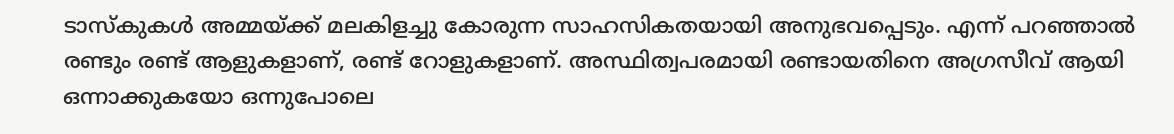ടാസ്കുകൾ അമ്മയ്ക്ക് മലകിളച്ചു കോരുന്ന സാഹസികതയായി അനുഭവപ്പെടും. എന്ന് പറഞ്ഞാൽ രണ്ടും രണ്ട് ആളുകളാണ്, രണ്ട് റോളുകളാണ്. അസ്ഥിത്വപരമായി രണ്ടായതിനെ അഗ്രസീവ് ആയി ഒന്നാക്കുകയോ ഒന്നുപോലെ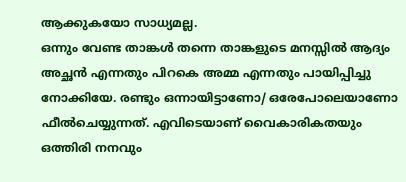ആക്കുകയോ സാധ്യമല്ല.
ഒന്നും വേണ്ട താങ്കൾ തന്നെ താങ്കളുടെ മനസ്സിൽ ആദ്യം അച്ഛൻ എന്നതും പിറകെ അമ്മ എന്നതും പായിപ്പിച്ചു നോക്കിയേ. രണ്ടും ഒന്നായിട്ടാണോ/ ഒരേപോലെയാണോ ഫീൽചെയ്യുന്നത്. എവിടെയാണ് വൈകാരികതയും ഒത്തിരി നനവും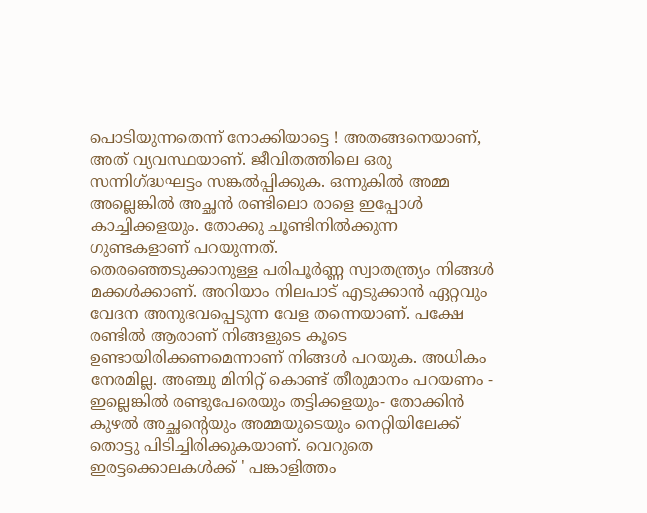പൊടിയുന്നതെന്ന് നോക്കിയാട്ടെ ! അതങ്ങനെയാണ്, അത് വ്യവസ്ഥയാണ്. ജീവിതത്തിലെ ഒരു സന്നിഗ്ദ്ധഘട്ടം സങ്കൽപ്പിക്കുക. ഒന്നുകിൽ അമ്മ അല്ലെങ്കിൽ അച്ഛൻ രണ്ടിലൊ രാളെ ഇപ്പോൾ കാച്ചിക്കളയും. തോക്കു ചൂണ്ടിനിൽക്കുന്ന ഗുണ്ടകളാണ് പറയുന്നത്.
തെരഞ്ഞെടുക്കാനുള്ള പരിപൂർണ്ണ സ്വാതന്ത്ര്യം നിങ്ങൾ മക്കൾക്കാണ്. അറിയാം നിലപാട് എടുക്കാൻ ഏറ്റവും വേദന അനുഭവപ്പെടുന്ന വേള തന്നെയാണ്. പക്ഷേ രണ്ടിൽ ആരാണ് നിങ്ങളുടെ കൂടെ ഉണ്ടായിരിക്കണമെന്നാണ് നിങ്ങൾ പറയുക. അധികം നേരമില്ല. അഞ്ചു മിനിറ്റ് കൊണ്ട് തീരുമാനം പറയണം - ഇല്ലെങ്കിൽ രണ്ടുപേരെയും തട്ടിക്കളയും- തോക്കിൻ കുഴൽ അച്ഛന്റെയും അമ്മയുടെയും നെറ്റിയിലേക്ക് തൊട്ടു പിടിച്ചിരിക്കുകയാണ്. വെറുതെ ഇരട്ടക്കൊലകൾക്ക് ' പങ്കാളിത്തം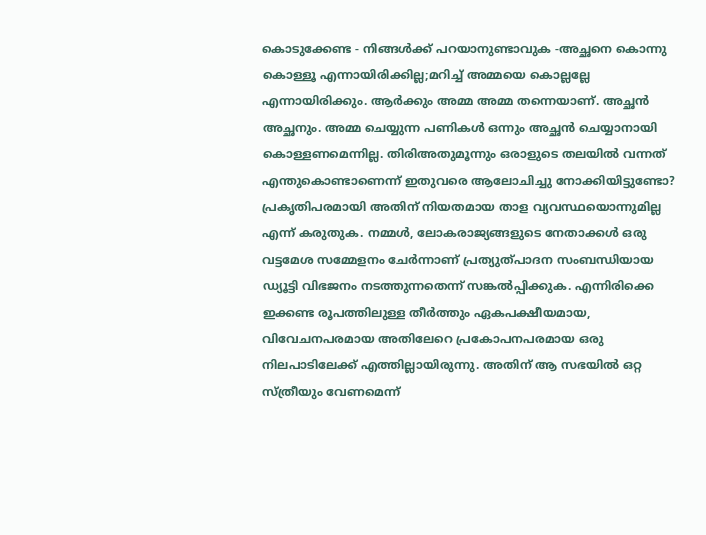കൊടുക്കേണ്ട - നിങ്ങൾക്ക് പറയാനുണ്ടാവുക -അച്ഛനെ കൊന്നു കൊള്ളൂ എന്നായിരിക്കില്ല;മറിച്ച് അമ്മയെ കൊല്ലല്ലേ എന്നായിരിക്കും. ആർക്കും അമ്മ അമ്മ തന്നെയാണ്. അച്ഛൻ അച്ഛനും. അമ്മ ചെയ്യുന്ന പണികൾ ഒന്നും അച്ഛൻ ചെയ്യാനായി കൊള്ളണമെന്നില്ല. തിരിഅതുമൂന്നും ഒരാളുടെ തലയിൽ വന്നത് എന്തുകൊണ്ടാണെന്ന് ഇതുവരെ ആലോചിച്ചു നോക്കിയിട്ടുണ്ടോ?
പ്രകൃതിപരമായി അതിന് നിയതമായ താള വ്യവസ്ഥയൊന്നുമില്ല എന്ന് കരുതുക. നമ്മൾ, ലോകരാജ്യങ്ങളുടെ നേതാക്കൾ ഒരു വട്ടമേശ സമ്മേളനം ചേർന്നാണ് പ്രത്യുത്പാദന സംബന്ധിയായ ഡ്യൂട്ടി വിഭജനം നടത്തുന്നതെന്ന് സങ്കൽപ്പിക്കുക. എന്നിരിക്കെ ഇക്കണ്ട രൂപത്തിലുള്ള തീർത്തും ഏകപക്ഷീയമായ, വിവേചനപരമായ അതിലേറെ പ്രകോപനപരമായ ഒരു നിലപാടിലേക്ക് എത്തില്ലായിരുന്നു. അതിന് ആ സഭയിൽ ഒറ്റ സ്ത്രീയും വേണമെന്ന്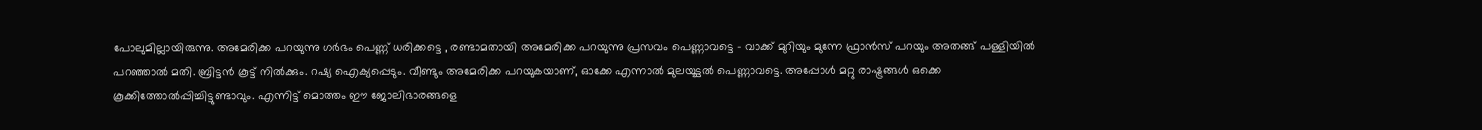പോലുമില്ലായിരുന്നു. അമേരിക്ക പറയുന്നു ഗർഭം പെണ്ണ് ധരിക്കട്ടെ , രണ്ടാമതായി അമേരിക്ക പറയുന്നു പ്രസവം പെണ്ണാവട്ടെ - വാക്ക് മുറിയും മുന്നേ ഫ്രാൻസ് പറയും അതങ്ങ് പള്ളിയിൽ പറഞ്ഞാൽ മതി. ബ്രിട്ടൻ കൂട്ട് നിൽക്കും. റഷ്യ ഐക്യപ്പെടും. വീണ്ടും അമേരിക്ക പറയുകയാണ്, ഓക്കേ എന്നാൽ മുലയൂട്ടൽ പെണ്ണാവട്ടെ. അപ്പോൾ മറ്റു രാഷ്ട്രങ്ങൾ ഒക്കെ കൂക്കിത്തോൽപ്പിച്ചിട്ടുണ്ടാവും. എന്നിട്ട് മൊത്തം ഈ ജോലിഭാരങ്ങളെ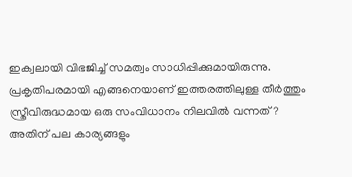ഇക്വലായി വിഭജിച്ച് സമത്വം സാധിപ്പിക്കുമായിരുന്നു. പ്രകൃതിപരമായി എങ്ങനെയാണ് ഇത്തരത്തിലുള്ള തീർത്തും സ്ത്രീവിരുദ്ധമായ ഒരു സംവിധാനം നിലവിൽ വന്നത്?
അതിന് പല കാര്യങ്ങളും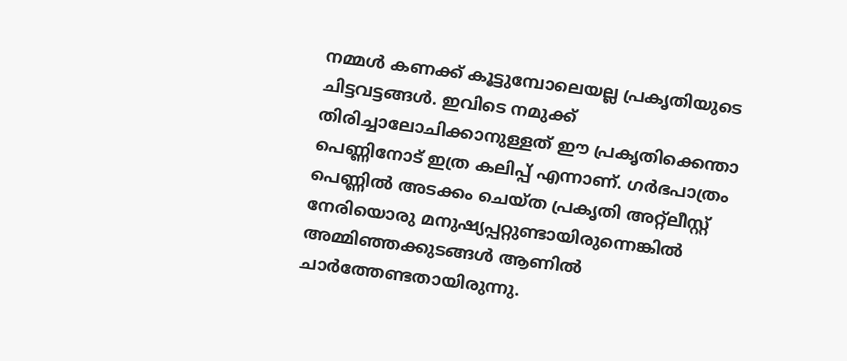നമ്മൾ കണക്ക് കൂട്ടുമ്പോലെയല്ല പ്രകൃതിയുടെ ചിട്ടവട്ടങ്ങൾ. ഇവിടെ നമുക്ക് തിരിച്ചാലോചിക്കാനുള്ളത് ഈ പ്രകൃതിക്കെന്താ പെണ്ണിനോട് ഇത്ര കലിപ്പ് എന്നാണ്. ഗർഭപാത്രം പെണ്ണിൽ അടക്കം ചെയ്ത പ്രകൃതി അറ്റ്ലീസ്റ്റ് നേരിയൊരു മനുഷ്യപ്പറ്റുണ്ടായിരുന്നെങ്കിൽ അമ്മിഞ്ഞക്കുടങ്ങൾ ആണിൽ ചാർത്തേണ്ടതായിരുന്നു.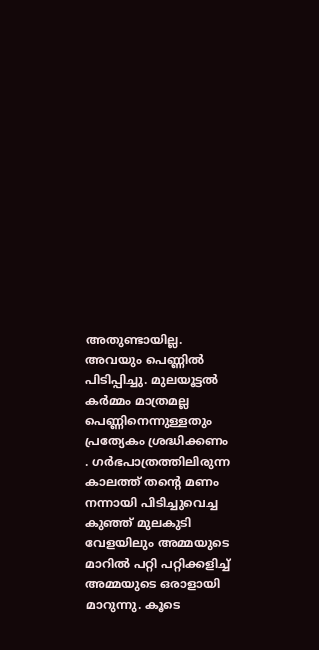അതുണ്ടായില്ല. അവയും പെണ്ണിൽ പിടിപ്പിച്ചു. മുലയൂട്ടൽ കർമ്മം മാത്രമല്ല പെണ്ണിനെന്നുള്ളതും പ്രത്യേകം ശ്രദ്ധിക്കണം . ഗർഭപാത്രത്തിലിരുന്ന കാലത്ത് തൻ്റെ മണം നന്നായി പിടിച്ചുവെച്ച കുഞ്ഞ് മുലകുടി വേളയിലും അമ്മയുടെ മാറിൽ പറ്റി പറ്റിക്കളിച്ച് അമ്മയുടെ ഒരാളായി മാറുന്നു. കൂടെ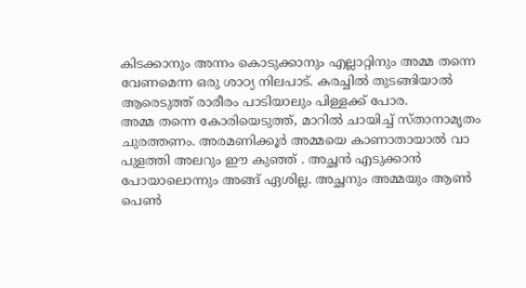കിടക്കാനും അന്നം കൊടുക്കാനും എല്ലാറ്റിനും അമ്മ തന്നെ വേണമെന്ന ഒരു ശാഠ്യ നിലപാട്. കരച്ചിൽ തുടങ്ങിയാൽ ആരെടുത്ത് രാരീരം പാടിയാലും പിള്ളക്ക് പോര.
അമ്മ തന്നെ കോരിയെടുത്ത്, മാറിൽ ചായിച്ച് സ്താനാമൃതം ചുരത്തണം. അരമണിക്കൂർ അമ്മയെ കാണാതായാൽ വാ പുളത്തി അലറും ഈ കുഞ്ഞ് . അച്ഛൻ എടുക്കാൻ പോയാലൊന്നും അങ്ങ് ഏശില്ല. അച്ഛനും അമ്മയും ആൺ പെൺ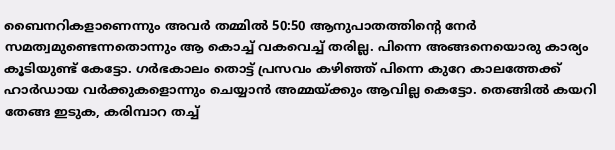ബൈനറികളാണെന്നും അവർ തമ്മിൽ 50:50 ആനുപാതത്തിന്റെ നേർ സമത്വമുണ്ടെന്നതൊന്നും ആ കൊച്ച് വകവെച്ച് തരില്ല. പിന്നെ അങ്ങനെയൊരു കാര്യം കൂടിയുണ്ട് കേട്ടോ. ഗർഭകാലം തൊട്ട് പ്രസവം കഴിഞ്ഞ് പിന്നെ കുറേ കാലത്തേക്ക് ഹാർഡായ വർക്കുകളൊന്നും ചെയ്യാൻ അമ്മയ്ക്കും ആവില്ല കെട്ടോ. തെങ്ങിൽ കയറി തേങ്ങ ഇടുക, കരിമ്പാറ തച്ച്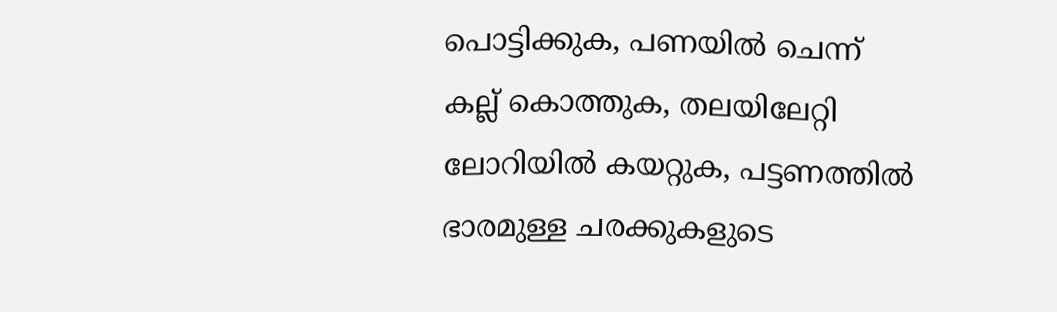പൊട്ടിക്കുക, പണയിൽ ചെന്ന് കല്ല് കൊത്തുക, തലയിലേറ്റി ലോറിയിൽ കയറ്റുക, പട്ടണത്തിൽ ഭാരമുള്ള ചരക്കുകളുടെ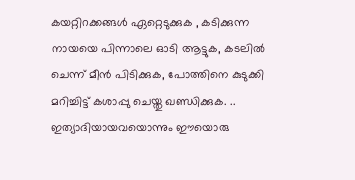കയറ്റിറക്കങ്ങൾ ഏറ്റെടുക്കുക , കടിക്കുന്ന നായയെ പിന്നാലെ ഓടി ആട്ടുക, കടലിൽ ചെന്ന് മീൻ പിടിക്കുക, പോത്തിനെ കുടുക്കി മറിച്ചിട്ട് കശാപ്പു ചെയ്തു ഖണ്ഡിക്കുക. .. ഇത്യാദിയായവയൊന്നും ഈയൊരു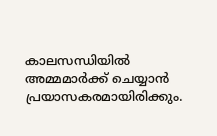കാലസന്ധിയിൽ അമ്മമാർക്ക് ചെയ്യാൻ പ്രയാസകരമായിരിക്കും.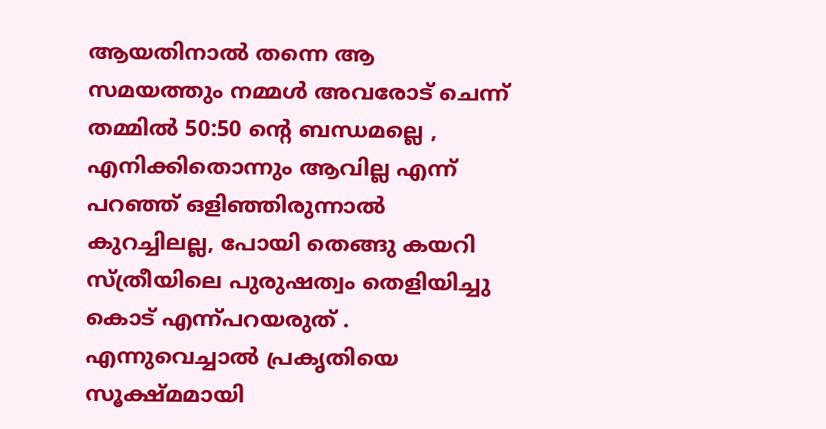ആയതിനാൽ തന്നെ ആ സമയത്തും നമ്മൾ അവരോട് ചെന്ന് തമ്മിൽ 50:50 ൻ്റെ ബന്ധമല്ലെ , എനിക്കിതൊന്നും ആവില്ല എന്ന് പറഞ്ഞ് ഒളിഞ്ഞിരുന്നാൽ കുറച്ചിലല്ല, പോയി തെങ്ങു കയറി സ്ത്രീയിലെ പുരുഷത്വം തെളിയിച്ചു കൊട് എന്ന്പറയരുത് .
എന്നുവെച്ചാൽ പ്രകൃതിയെ സൂക്ഷ്മമായി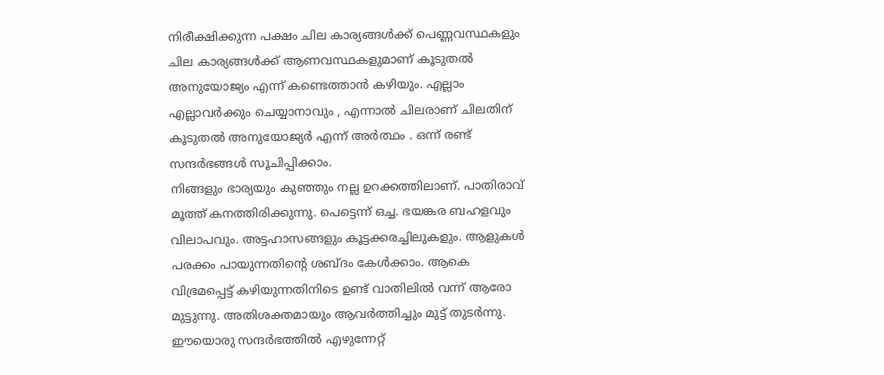നിരീക്ഷിക്കുന്ന പക്ഷം ചില കാര്യങ്ങൾക്ക് പെണ്ണവസ്ഥകളും ചില കാര്യങ്ങൾക്ക് ആണവസ്ഥകളുമാണ് കൂടുതൽ അനുയോജ്യം എന്ന് കണ്ടെത്താൻ കഴിയും. എല്ലാം എല്ലാവർക്കും ചെയ്യാനാവും , എന്നാൽ ചിലരാണ് ചിലതിന് കൂടുതൽ അനുയോജ്യർ എന്ന് അർത്ഥം . ഒന്ന് രണ്ട് സന്ദർഭങ്ങൾ സൂചിപ്പിക്കാം.
നിങ്ങളും ഭാര്യയും കുഞ്ഞും നല്ല ഉറക്കത്തിലാണ്. പാതിരാവ് മൂത്ത് കനത്തിരിക്കുന്നു. പെട്ടെന്ന് ഒച്ച. ഭയങ്കര ബഹളവും വിലാപവും. അട്ടഹാസങ്ങളും കൂട്ടക്കരച്ചിലുകളും. ആളുകൾ പരക്കം പായുന്നതിന്റെ ശബ്ദം കേൾക്കാം. ആകെ വിഭ്രമപ്പെട്ട് കഴിയുന്നതിനിടെ ഉണ്ട് വാതിലിൽ വന്ന് ആരോ മുട്ടുന്നു. അതിശക്തമായും ആവർത്തിച്ചും മുട്ട് തുടർന്നു. ഈയൊരു സന്ദർഭത്തിൽ എഴുന്നേറ്റ്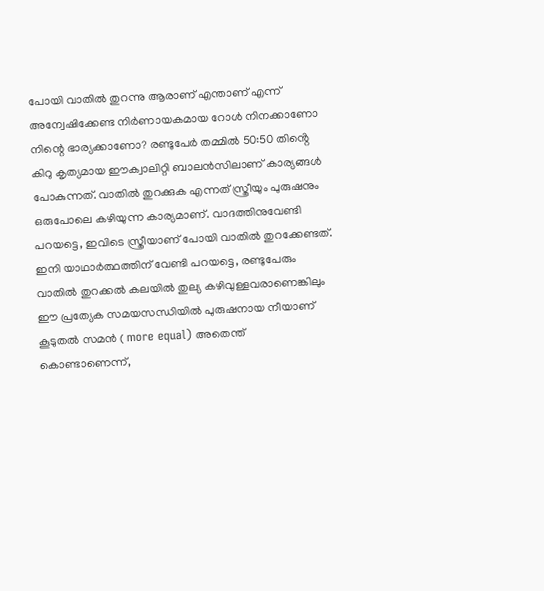പോയി വാതിൽ തുറന്നു ആരാണ് എന്താണ് എന്ന് അന്വേഷിക്കേണ്ട നിർണായകമായ റോൾ നിനക്കാണോ നിന്റെ ഭാര്യക്കാണോ? രണ്ടുപേർ തമ്മിൽ 50:50 തിൻ്റെ കിറു കൃത്യമായ ഈക്വാലിറ്റി ബാലൻസിലാണ് കാര്യങ്ങൾ പോകുന്നത്. വാതിൽ തുറക്കുക എന്നത് സ്ത്രീയും പുരുഷനും ഒരുപോലെ കഴിയുന്ന കാര്യമാണ്. വാദത്തിനുവേണ്ടി പറയട്ടെ, ഇവിടെ സ്ത്രീയാണ് പോയി വാതിൽ തുറക്കേണ്ടത്. ഇനി യാഥാർത്ഥത്തിന് വേണ്ടി പറയട്ടെ, രണ്ടുപേരും വാതിൽ തുറക്കൽ കലയിൽ തുല്യ കഴിവുള്ളവരാണെങ്കിലും ഈ പ്രത്യേക സമയസന്ധിയിൽ പുരുഷനായ നീയാണ് കൂടുതൽ സമൻ ( more equal) അതെന്ത് കൊണ്ടാണെന്ന്,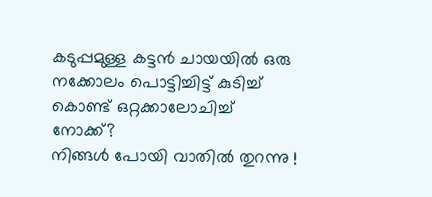കടുപ്പമുള്ള കട്ടൻ ചായയിൽ ഒരു നക്കോലം പൊട്ടിച്ചിട്ട് കുടിച്ച് കൊണ്ട് ഒറ്റക്കാലോചിച്ച് നോക്ക്?
നിങ്ങൾ പോയി വാതിൽ തുറന്നു !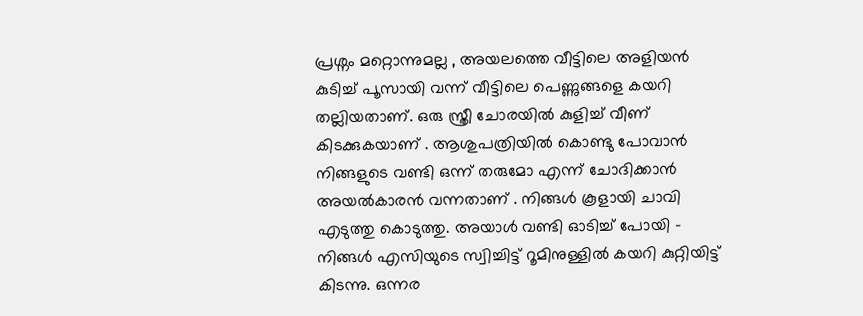പ്രശ്നം മറ്റൊന്നുമല്ല , അയലത്തെ വീട്ടിലെ അളിയൻ കുടിച്ച് പൂസായി വന്ന് വീട്ടിലെ പെണ്ണുങ്ങളെ കയറി തല്ലിയതാണ്. ഒരു സ്ത്രീ ചോരയിൽ കുളിച്ച് വീണ് കിടക്കുകയാണ് . ആശുപത്രിയിൽ കൊണ്ടു പോവാൻ നിങ്ങളുടെ വണ്ടി ഒന്ന് തരുമോ എന്ന് ചോദിക്കാൻ അയൽകാരൻ വന്നതാണ് . നിങ്ങൾ കൂളായി ചാവി എടുത്തു കൊടുത്തു. അയാൾ വണ്ടി ഓടിച്ച് പോയി - നിങ്ങൾ എസിയുടെ സ്വിച്ചിട്ട് റൂമിനുള്ളിൽ കയറി കുറ്റിയിട്ട് കിടന്നു. ഒന്നര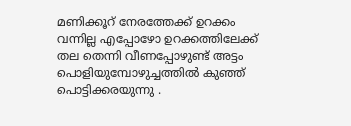മണിക്കൂറ് നേരത്തേക്ക് ഉറക്കം വന്നില്ല എപ്പോഴോ ഉറക്കത്തിലേക്ക് തല തെന്നി വീണപ്പോഴുണ്ട് അട്ടം പൊളിയുമ്പോഴുച്ചത്തിൽ കുഞ്ഞ് പൊട്ടിക്കരയുന്നു .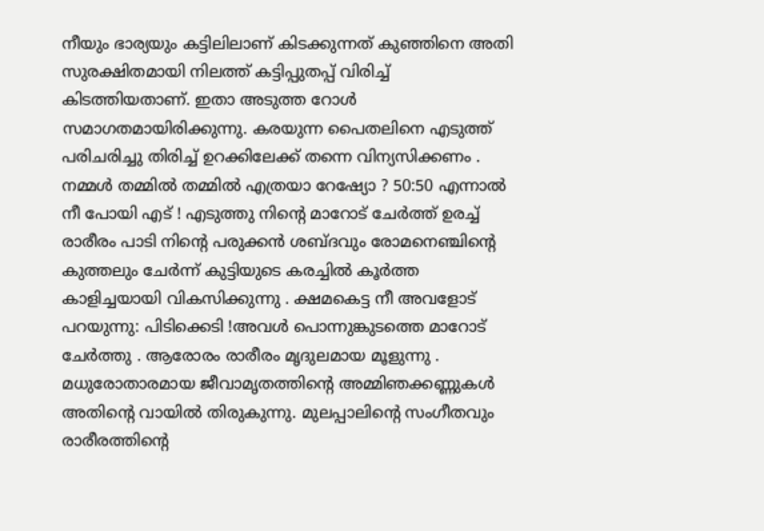നീയും ഭാര്യയും കട്ടിലിലാണ് കിടക്കുന്നത് കുഞ്ഞിനെ അതി സുരക്ഷിതമായി നിലത്ത് കട്ടിപ്പുതപ്പ് വിരിച്ച് കിടത്തിയതാണ്. ഇതാ അടുത്ത റോൾ സമാഗതമായിരിക്കുന്നു. കരയുന്ന പൈതലിനെ എടുത്ത് പരിചരിച്ചു തിരിച്ച് ഉറക്കിലേക്ക് തന്നെ വിന്യസിക്കണം . നമ്മൾ തമ്മിൽ തമ്മിൽ എത്രയാ റേഷ്യോ ? 50:50 എന്നാൽ നീ പോയി എട് ! എടുത്തു നിൻ്റെ മാറോട് ചേർത്ത് ഉരച്ച് രാരീരം പാടി നിൻ്റെ പരുക്കൻ ശബ്ദവും രോമനെഞ്ചിൻ്റെ കുത്തലും ചേർന്ന് കുട്ടിയുടെ കരച്ചിൽ കൂർത്ത കാളിച്ചയായി വികസിക്കുന്നു . ക്ഷമകെട്ട നീ അവളോട് പറയുന്നു: പിടിക്കെടി !അവൾ പൊന്നുങ്കുടത്തെ മാറോട് ചേർത്തു . ആരോരം രാരീരം മൃദുലമായ മൂളുന്നു . മധുരോതാരമായ ജീവാമൃതത്തിൻ്റെ അമ്മിഞക്കണ്ണുകൾ അതിൻ്റെ വായിൽ തിരുകുന്നു. മുലപ്പാലിൻ്റെ സംഗീതവും രാരീരത്തിൻ്റെ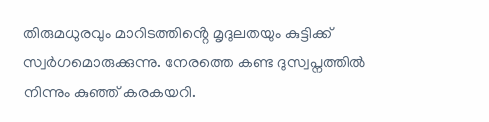തിരുമധുരവും മാറിടത്തിൻ്റെ മൃദുലതയും കുട്ടിക്ക് സ്വർഗമൊരുക്കുന്നു. നേരത്തെ കണ്ട ദുസ്വപ്നത്തിൽ നിന്നും കുഞ്ഞ് കരകയറി.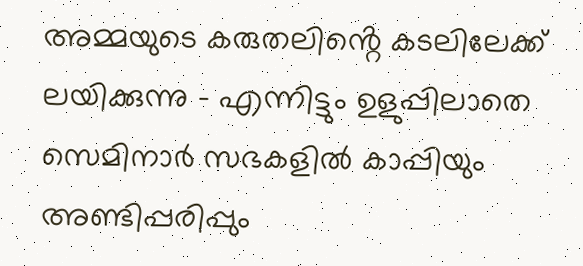അമ്മയുടെ കരുതലിൻ്റെ കടലിലേക്ക് ലയിക്കുന്നു - എന്നിട്ടും ഉളുപ്പിലാതെ സെമിനാർ സഭകളിൽ കാപ്പിയും അണ്ടിപ്പരിപ്പും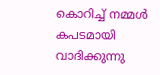കൊറിച്ച് നമ്മൾ കപടമായി വാദിക്കുന്നു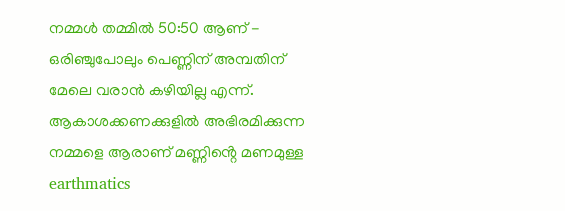നമ്മൾ തമ്മിൽ 50:50 ആണ് - ഒരിഞ്ചുപോലും പെണ്ണിന് അമ്പതിന് മേലെ വരാൻ കഴിയില്ല എന്ന്. ആകാശക്കണക്കുളിൽ അഭിരമിക്കുന്ന നമ്മളെ ആരാണ് മണ്ണിൻ്റെ മണമുള്ള earthmatics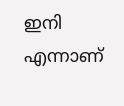ഇനി എന്നാണ്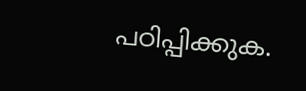പഠിപ്പിക്കുക.